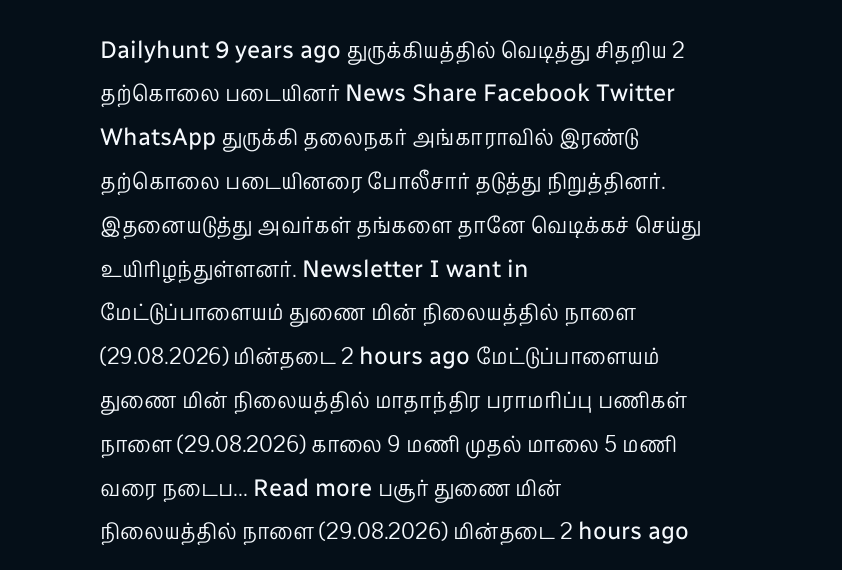Dailyhunt 9 years ago துருக்கியத்தில் வெடித்து சிதறிய 2 தற்கொலை படையினர் News Share Facebook Twitter WhatsApp துருக்கி தலைநகர் அங்காராவில் இரண்டு தற்கொலை படையினரை போலீசார் தடுத்து நிறுத்தினர். இதனையடுத்து அவர்கள் தங்களை தானே வெடிக்கச் செய்து உயிரிழந்துள்ளனர். Newsletter I want in மேட்டுப்பாளையம் துணை மின் நிலையத்தில் நாளை (29.08.2026) மின்தடை 2 hours ago மேட்டுப்பாளையம் துணை மின் நிலையத்தில் மாதாந்திர பராமரிப்பு பணிகள் நாளை (29.08.2026) காலை 9 மணி முதல் மாலை 5 மணி வரை நடைப... Read more பசூர் துணை மின் நிலையத்தில் நாளை (29.08.2026) மின்தடை 2 hours ago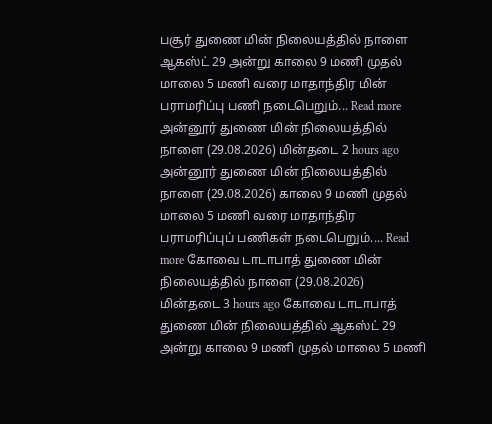பசூர் துணை மின் நிலையத்தில் நாளை ஆகஸ்ட் 29 அன்று காலை 9 மணி முதல் மாலை 5 மணி வரை மாதாந்திர மின் பராமரிப்பு பணி நடைபெறும்... Read more அன்னூர் துணை மின் நிலையத்தில் நாளை (29.08.2026) மின்தடை 2 hours ago அன்னூர் துணை மின் நிலையத்தில் நாளை (29.08.2026) காலை 9 மணி முதல் மாலை 5 மணி வரை மாதாந்திர பராமரிப்புப் பணிகள் நடைபெறும்.... Read more கோவை டாடாபாத் துணை மின் நிலையத்தில் நாளை (29.08.2026) மின்தடை 3 hours ago கோவை டாடாபாத் துணை மின் நிலையத்தில் ஆகஸ்ட் 29 அன்று காலை 9 மணி முதல் மாலை 5 மணி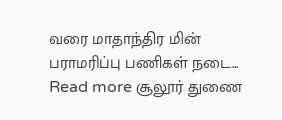வரை மாதாந்திர மின் பராமரிப்பு பணிகள் நடை... Read more சூலூர் துணை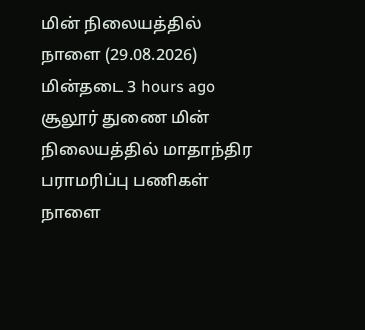மின் நிலையத்தில் நாளை (29.08.2026) மின்தடை 3 hours ago சூலூர் துணை மின் நிலையத்தில் மாதாந்திர பராமரிப்பு பணிகள் நாளை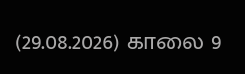(29.08.2026) காலை 9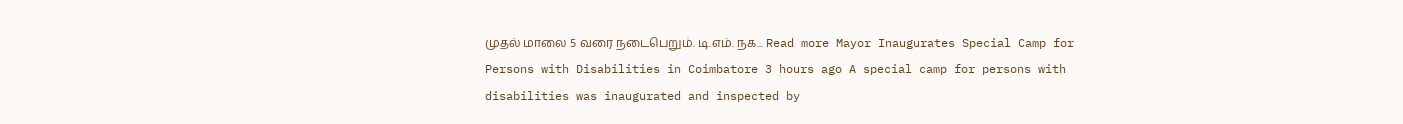முதல் மாலை 5 வரை நடைபெறும். டி.எம். நக... Read more Mayor Inaugurates Special Camp for Persons with Disabilities in Coimbatore 3 hours ago A special camp for persons with disabilities was inaugurated and inspected by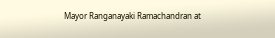Mayor Ranganayaki Ramachandran at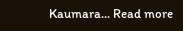Kaumara... Read more